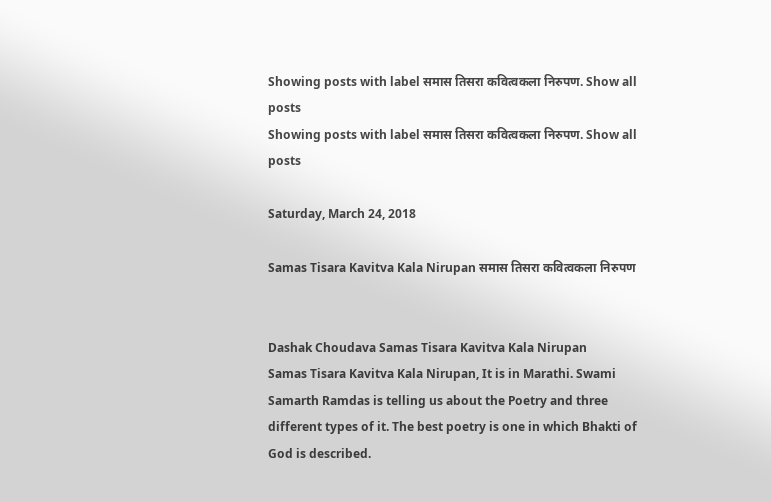Showing posts with label समास तिसरा कवित्वकला निरुपण. Show all posts
Showing posts with label समास तिसरा कवित्वकला निरुपण. Show all posts

Saturday, March 24, 2018

Samas Tisara Kavitva Kala Nirupan समास तिसरा कवित्वकला निरुपण


Dashak Choudava Samas Tisara Kavitva Kala Nirupan
Samas Tisara Kavitva Kala Nirupan, It is in Marathi. Swami Samarth Ramdas is telling us about the Poetry and three different types of it. The best poetry is one in which Bhakti of God is described.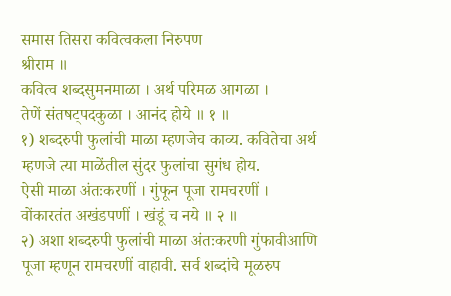समास तिसरा कवित्वकला निरुपण
श्रीराम ॥
कवित्व शब्दसुमनमाळा । अर्थ परिमळ आगळा ।
तेणें संतषट्पदकुळा । आनंद होये ॥ १ ॥
१) शब्दरुपी फुलांची माळा म्हणजेच काव्य. कवितेचा अर्थ म्हणजे त्या माळेंतील सुंदर फुलांचा सुगंध होय.
ऐसी माळा अंतःकरणीं । गुंफून पूजा रामचरणीं ।
वोंकारतंत अखंडपणीं । खंडूं च नये ॥ २ ॥
२) अशा शब्दरुपी फुलांची माळा अंतःकरणी गुंफावीआणि पूजा म्हणून रामचरणीं वाहावी. सर्व शब्दांचे मूळरुप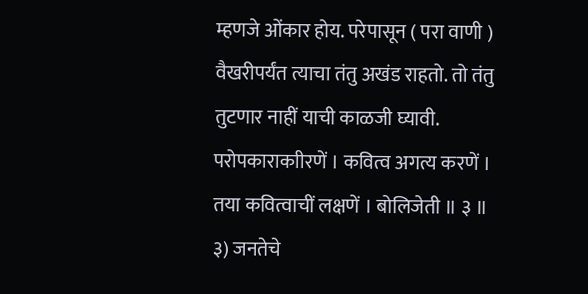म्हणजे ओंकार होय. परेपासून ( परा वाणी ) वैखरीपर्यंत त्याचा तंतु अखंड राहतो. तो तंतु तुटणार नाहीं याची काळजी घ्यावी.
परोपकाराकाीरणें । कवित्व अगत्य करणें ।
तया कवित्वाचीं लक्षणें । बोलिजेती ॥ ३ ॥
३) जनतेचे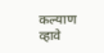कल्याण व्हावे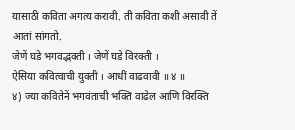यासाठी कविता अगत्य करावी. ती कविता कशी असावी तें आतां सांगतो.
जेणें घडे भगवद्भक्ती । जेणें घडे विरक्ती ।
ऐसिया कवित्वाची युक्ती । आधीं वाढवावी ॥ ४ ॥
४) ज्या कवितेनें भगवंताची भक्ति वाढेल आणि विरक्ति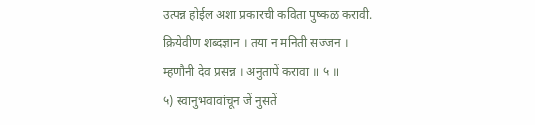उत्पन्न होईल अशा प्रकारची कविता पुष्कळ करावी.
क्रियेवीण शब्दज्ञान । तया न मनिती सज्जन ।
म्हणौनी देव प्रसन्न । अनुतापें करावा ॥ ५ ॥
५) स्वानुभवावांचून जें नुसतें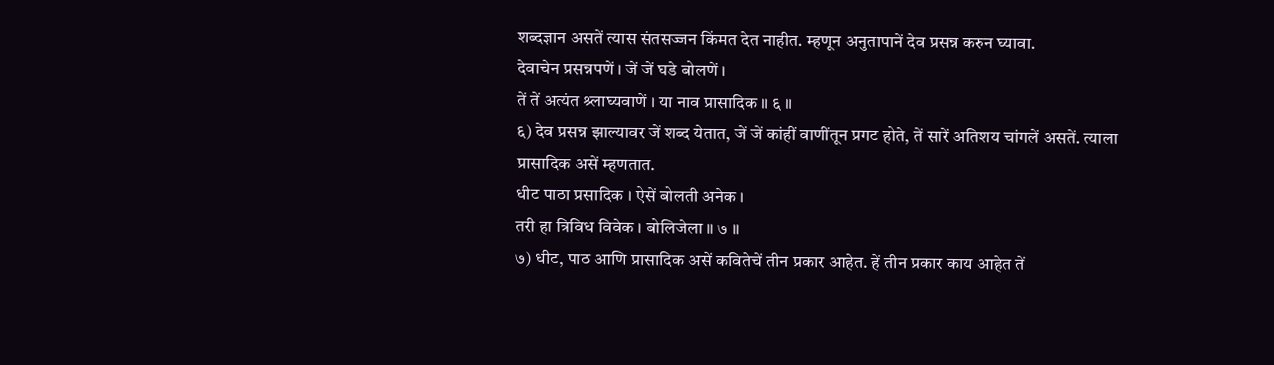शब्दज्ञान असतें त्यास संतसज्जन किंमत देत नाहीत. म्हणून अनुतापानें देव प्रसन्न करुन घ्यावा.
देवाचेन प्रसन्नपणें । जें जें घडे बोलणें ।
तें तें अत्यंत श्र्लाघ्यवाणें । या नाव प्रासादिक ॥ ६ ॥
६) देव प्रसन्न झाल्यावर जें शब्द येतात, जें जें कांहीं वाणींतून प्रगट होते, तें सारें अतिशय चांगलें असतें. त्याला प्रासादिक असें म्हणतात.
धीट पाठा प्रसादिक । ऐसें बोलती अनेक ।
तरी हा त्रिविध विवेक । बोलिजेला ॥ ७ ॥
७) धीट, पाठ आणि प्रासादिक असें कवितेचें तीन प्रकार आहेत. हें तीन प्रकार काय आहेत तें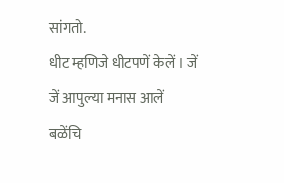सांगतो.
धीट म्हणिजे धीटपणें केलें । जें जें आपुल्या मनास आलें
बळेंचि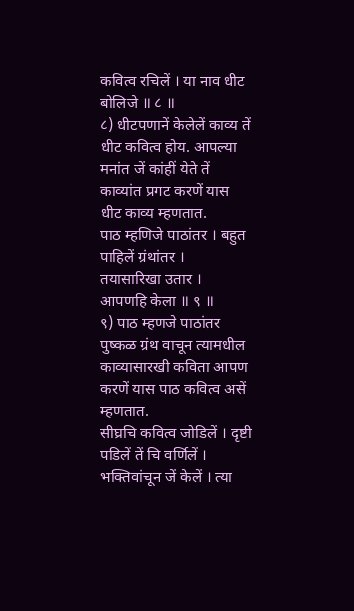कवित्व रचिलें । या नाव धीट बोलिजे ॥ ८ ॥
८) धीटपणानें केलेलें काव्य तें धीट कवित्व होय. आपल्या मनांत जें कांहीं येते तें काव्यांत प्रगट करणें यास धीट काव्य म्हणतात.
पाठ म्हणिजे पाठांतर । बहुत पाहिलें ग्रंथांतर ।
तयासारिखा उतार । आपणहि केला ॥ ९ ॥
९) पाठ म्हणजे पाठांतर पुष्कळ ग्रंथ वाचून त्यामधील काव्यासारखी कविता आपण करणें यास पाठ कवित्व असें म्हणतात.
सीघ्रचि कवित्व जोडिलें । दृष्टी पडिलें तें चि वर्णिलें ।
भक्तिवांचून जें केलें । त्या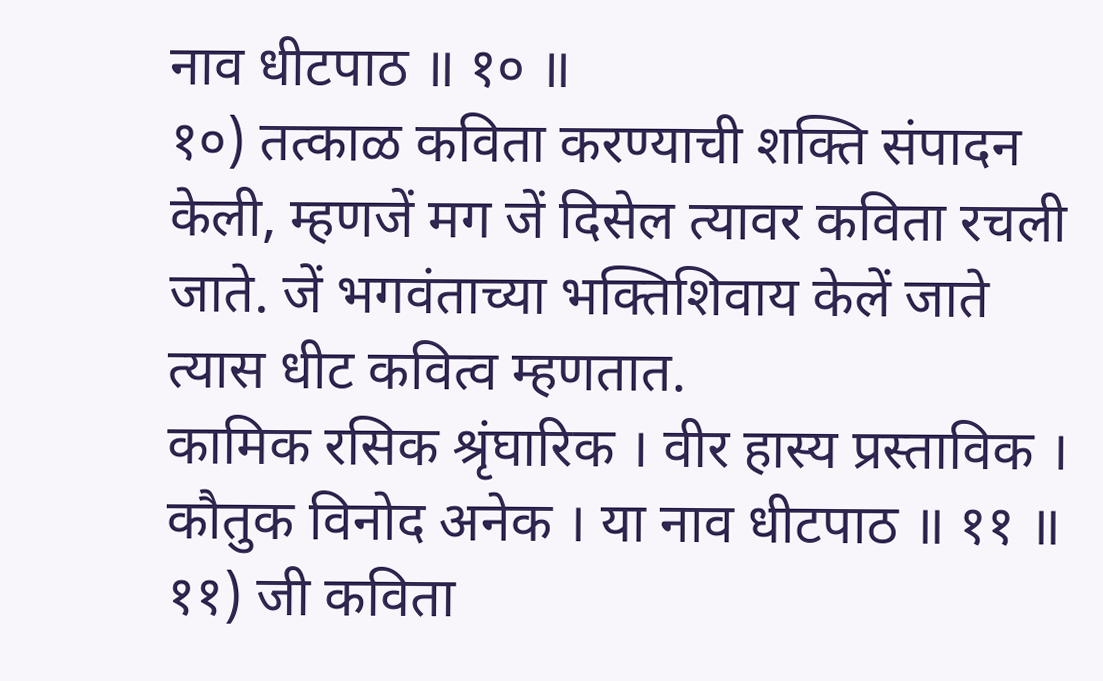नाव धीटपाठ ॥ १० ॥
१०) तत्काळ कविता करण्याची शक्ति संपादन केली, म्हणजें मग जें दिसेल त्यावर कविता रचली जाते. जें भगवंताच्या भक्तिशिवाय केलें जाते त्यास धीट कवित्व म्हणतात.
कामिक रसिक श्रृंघारिक । वीर हास्य प्रस्ताविक ।
कौतुक विनोद अनेक । या नाव धीटपाठ ॥ ११ ॥
११) जी कविता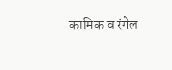कामिक व रंगेल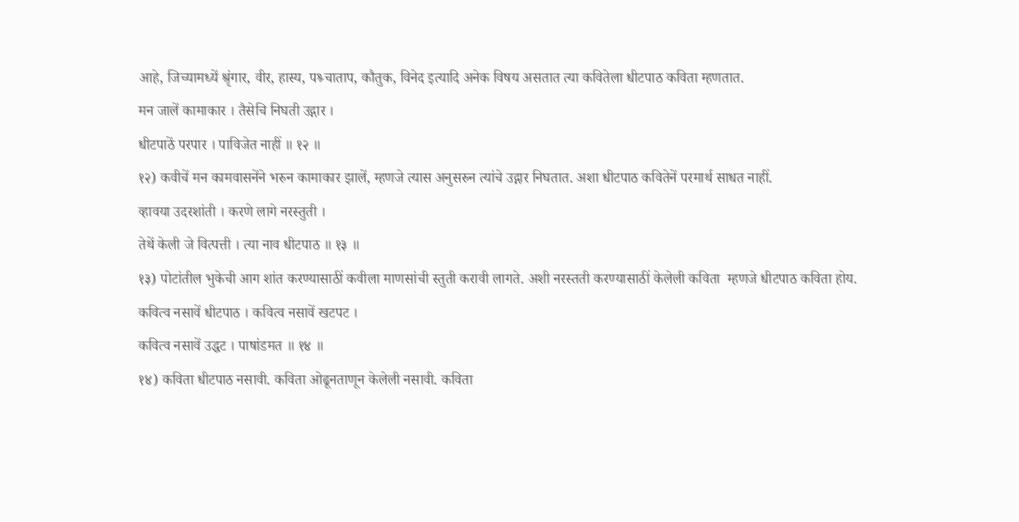आहे, जिच्यामध्यें श्रृंगार, वीर, हास्य, पश्र्चाताप, कौतुक, विनेद इत्यादि अनेक विषय असतात त्या कवितेला धीटपाठ कविता म्हणतात.
मन जालें कामाकार । तैसेचि निघती उद्गार ।
धीटपाठें परपार । पाविजेत नाहीं ॥ १२ ॥
१२) कवीचें मन कामवासनेंने भरुन कामाकार झालें, म्हणजे त्यास अनुसरुन त्यांचे उद्गार निघतात. अशा धीटपाठ कवितेनें परमार्थ साधत नाहीं.
व्हावया उदरशांती । करणे लागे नरस्तुती ।
तेथें केली जे वित्पत्ती । त्या नाव धीटपाठ ॥ १३ ॥
१३) पोटांतील भुकेची आग शांत करण्यासाठीं कवीला माणसांची स्तुती करावी लागते. अशी नरस्तती करण्यासाठीं केलेली कविता  म्हणजे धीटपाठ कविता होय.
कवित्व नसावें धीटपाठ । कवित्व नसावें खटपट ।
कवित्व नसावें उद्धट । पाषांडमत ॥ १४ ॥
१४) कविता धीटपाठ नसावी. कविता ओढूनताणून केलेली नसावी. कविता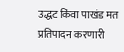उद्धट किंवा पाखंड मत प्रतिपादन करणारी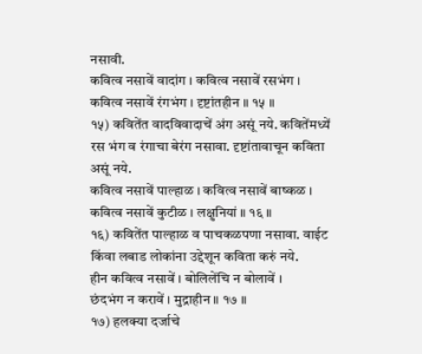नसावी.
कवित्व नसावें वादांग । कवित्व नसावें रसभंग ।
कवित्व नसावें रंगभंग । दृष्टांतहीन ॥ १५ ॥
१५) कवितेंत वादविवादाचें अंग असूं नये. कवितेंमध्यें रस भंग व रंगाचा बेरंग नसावा. दृष्टांतावाचून कविता असूं नये.
कवित्व नसावें पाल्हाळ । कवित्व नसावें बाष्कळ ।
कवित्व नसावें कुटीळ । लक्षुनियां ॥ १६ ॥
१६) कवितेंत पाल्हाळ व पाचकळपणा नसावा. वाईट किंवा लबाड लोकांना उद्देशून कविता करुं नये.
हीन कवित्व नसावें । बोलिलेंचि न बोलावें ।
छंदभंग न करावें । मुद्राहीन ॥ १७ ॥
१७) हलक्या दर्जाचे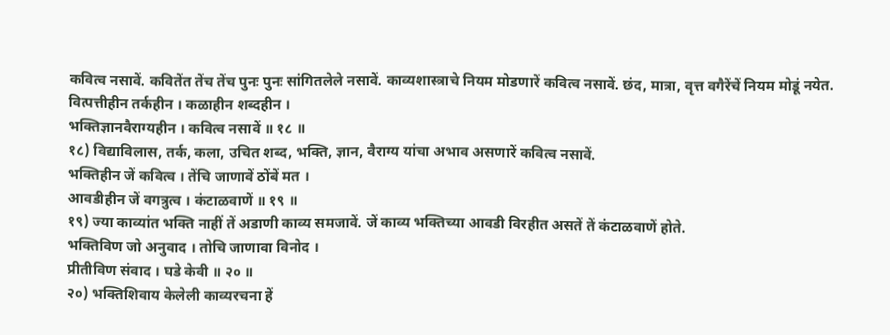कवित्व नसावें. कवितेंत तेंच तेंच पुनः पुनः सांगितलेले नसावें. काव्यशास्त्राचे नियम मोडणारें कवित्व नसावें. छंद, मात्रा, वृत्त वगैरेंचें नियम मोडूं नयेत.
वित्पत्तीहीन तर्कहीन । कळाहीन शब्दहीन ।
भक्तिज्ञानवैराग्यहीन । कवित्व नसावें ॥ १८ ॥
१८) विद्याविलास, तर्क, कला, उचित शब्द, भक्ति, ज्ञान, वैराग्य यांचा अभाव असणारें कवित्व नसावें.
भक्तिहीन जें कवित्व । तेंचि जाणावें ठोंबें मत ।
आवडीहीन जें वगत्रुत्व । कंटाळवाणें ॥ १९ ॥
१९) ज्या काव्यांत भक्ति नाहीं तें अडाणी काव्य समजावें. जें काव्य भक्तिच्या आवडी विरहीत असतें तें कंटाळवाणें होते.
भक्तिविण जो अनुवाद । तोचि जाणावा विनोद ।
प्रीतीविण संवाद । घडे केवी ॥ २० ॥
२०) भक्तिशिवाय केलेली काव्यरचना हें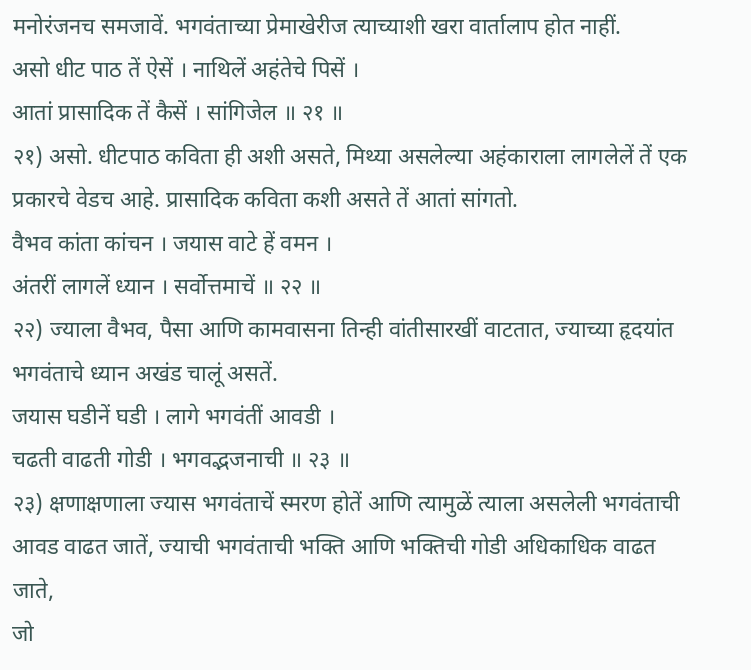मनोरंजनच समजावें. भगवंताच्या प्रेमाखेरीज त्याच्याशी खरा वार्तालाप होत नाहीं.
असो धीट पाठ तें ऐसें । नाथिलें अहंतेचे पिसें ।
आतां प्रासादिक तें कैसें । सांगिजेल ॥ २१ ॥
२१) असो. धीटपाठ कविता ही अशी असते, मिथ्या असलेल्या अहंकाराला लागलेलें तें एक प्रकारचे वेडच आहे. प्रासादिक कविता कशी असते तें आतां सांगतो.
वैभव कांता कांचन । जयास वाटे हें वमन ।
अंतरीं लागलें ध्यान । सर्वोत्तमाचें ॥ २२ ॥
२२) ज्याला वैभव, पैसा आणि कामवासना तिन्ही वांतीसारखीं वाटतात, ज्याच्या हृदयांत भगवंताचे ध्यान अखंड चालूं असतें.
जयास घडीनें घडी । लागे भगवंतीं आवडी ।
चढती वाढती गोडी । भगवद्भजनाची ॥ २३ ॥
२३) क्षणाक्षणाला ज्यास भगवंताचें स्मरण होतें आणि त्यामुळें त्याला असलेली भगवंताची आवड वाढत जातें, ज्याची भगवंताची भक्ति आणि भक्तिची गोडी अधिकाधिक वाढत जाते,
जो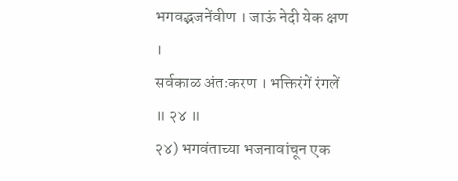भगवद्भजनेंवीण । जाऊं नेदी येक क्षण ।
सर्वकाळ अंतःकरण । भक्तिरंगें रंगलें ॥ २४ ॥
२४) भगवंताच्या भजनावांचून एक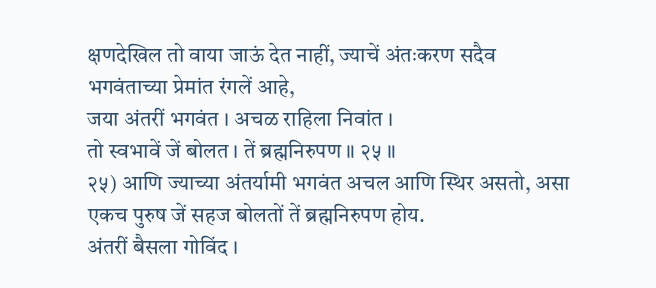क्षणदेखिल तो वाया जाऊं देत नाहीं, ज्याचें अंतःकरण सदैव भगवंताच्या प्रेमांत रंगलें आहे,
जया अंतरीं भगवंत । अचळ राहिला निवांत ।
तो स्वभावें जें बोलत । तें ब्रह्मनिरुपण ॥ २५ ॥
२५) आणि ज्याच्या अंतर्यामी भगवंत अचल आणि स्थिर असतो, असा एकच पुरुष जें सहज बोलतों तें ब्रह्मनिरुपण होय.
अंतरीं बैसला गोविंद ।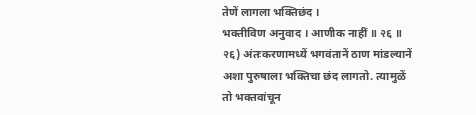तेणें लागला भक्तिछंद ।
भक्तीविण अनुवाद । आणीक नाहीं ॥ २६ ॥
२६) अंतःकरणामध्यें भगवंतानें ठाण मांडल्यानें अशा पुरुषाला भक्तिचा छंद लागतो. त्यामुळें तो भक्तवांचून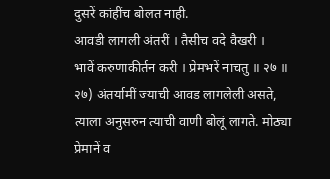दुसरें कांहींच बोलत नाही.
आवडी लागली अंतरीं । तैसीच वदे वैखरी ।
भावें करुणाकीर्तन करी । प्रेमभरें नाचतु ॥ २७ ॥
२७) अंतर्यामीं ज्याची आवड लागलेली असते, त्याला अनुसरुन त्याची वाणी बोलूं लागते. मोठ्या प्रेमानें व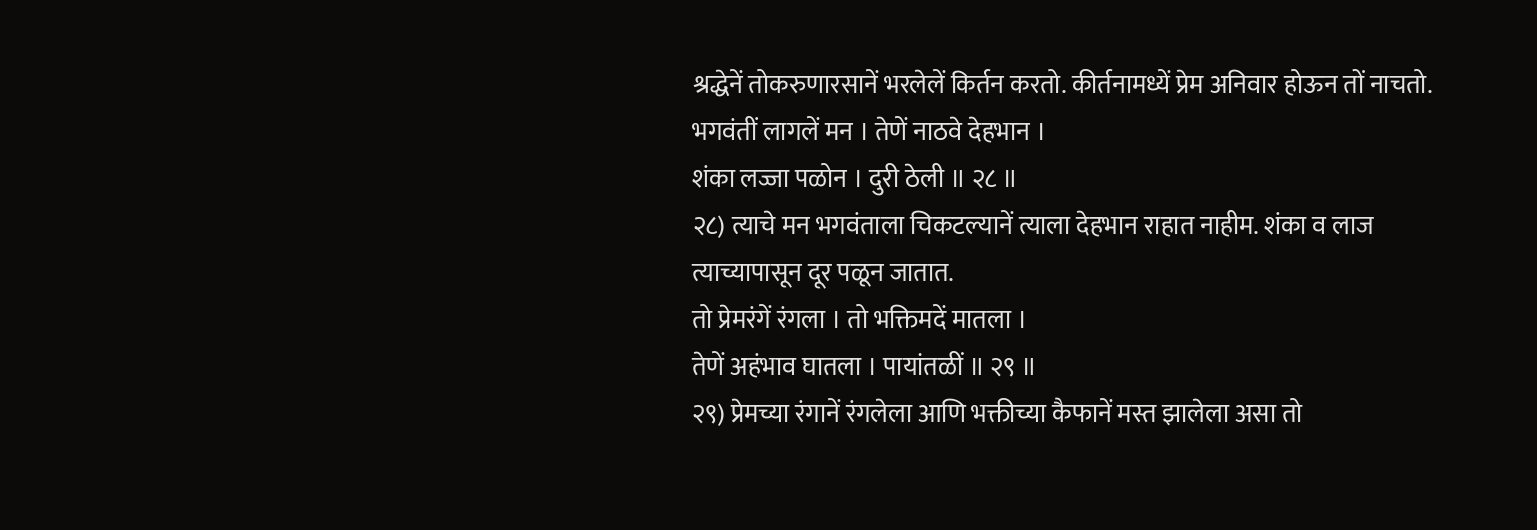श्रद्धेनें तोकरुणारसानें भरलेलें किर्तन करतो. कीर्तनामध्यें प्रेम अनिवार होऊन तों नाचतो.
भगवंतीं लागलें मन । तेणें नाठवे देहभान ।
शंका लज्जा पळोन । दुरी ठेली ॥ २८ ॥
२८) त्याचे मन भगवंताला चिकटल्यानें त्याला देहभान राहात नाहीम. शंका व लाज त्याच्यापासून दूर पळून जातात.
तो प्रेमरंगें रंगला । तो भक्तिमदें मातला ।
तेणें अहंभाव घातला । पायांतळीं ॥ २९ ॥
२९) प्रेमच्या रंगानें रंगलेला आणि भक्तीच्या कैफानें मस्त झालेला असा तो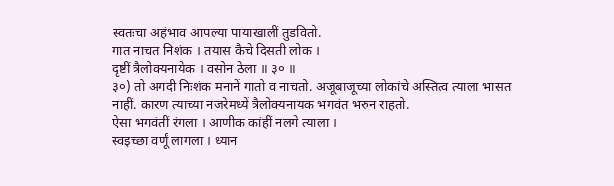स्वतःचा अहंभाव आपल्या पायाखालीं तुडवितो.
गात नाचत निशंक । तयास कैचे दिसती लोक ।
दृष्टीं त्रैलोक्यनायेक । वसोन ठेला ॥ ३० ॥
३०) तो अगदी निःशंक मनानें गातो व नाचतो. अजूबाजूच्या लोकांचे अस्तित्व त्याला भासत नाहीं. कारण त्याच्या नजरेमध्यें त्रैलोक्यनायक भगवंत भरुन राहतो.
ऐसा भगवंतीं रंगला । आणीक कांहीं नलगे त्याला ।
स्वइच्छा वर्णूं लागला । ध्यान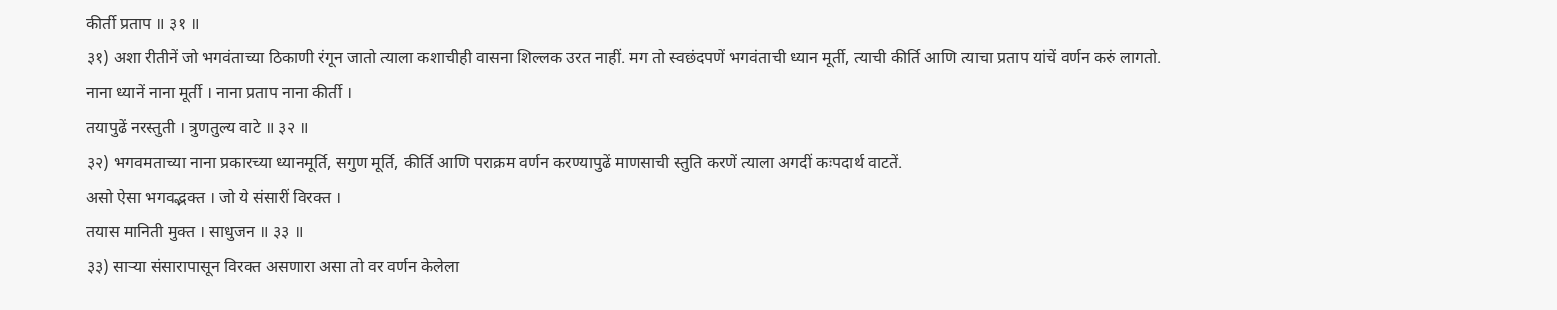कीर्ती प्रताप ॥ ३१ ॥
३१) अशा रीतीनें जो भगवंताच्या ठिकाणी रंगून जातो त्याला कशाचीही वासना शिल्लक उरत नाहीं. मग तो स्वछंदपणें भगवंताची ध्यान मूर्ती, त्याची कीर्ति आणि त्याचा प्रताप यांचें वर्णन करुं लागतो.
नाना ध्यानें नाना मूर्ती । नाना प्रताप नाना कीर्ती ।
तयापुढें नरस्तुती । त्रुणतुल्य वाटे ॥ ३२ ॥
३२) भगवमताच्या नाना प्रकारच्या ध्यानमूर्ति, सगुण मूर्ति, कीर्ति आणि पराक्रम वर्णन करण्यापुढें माणसाची स्तुति करणें त्याला अगदीं कःपदार्थ वाटतें.
असो ऐसा भगवद्भक्त । जो ये संसारीं विरक्त ।
तयास मानिती मुक्त । साधुजन ॥ ३३ ॥
३३) सार्‍या संसारापासून विरक्त असणारा असा तो वर वर्णन केलेला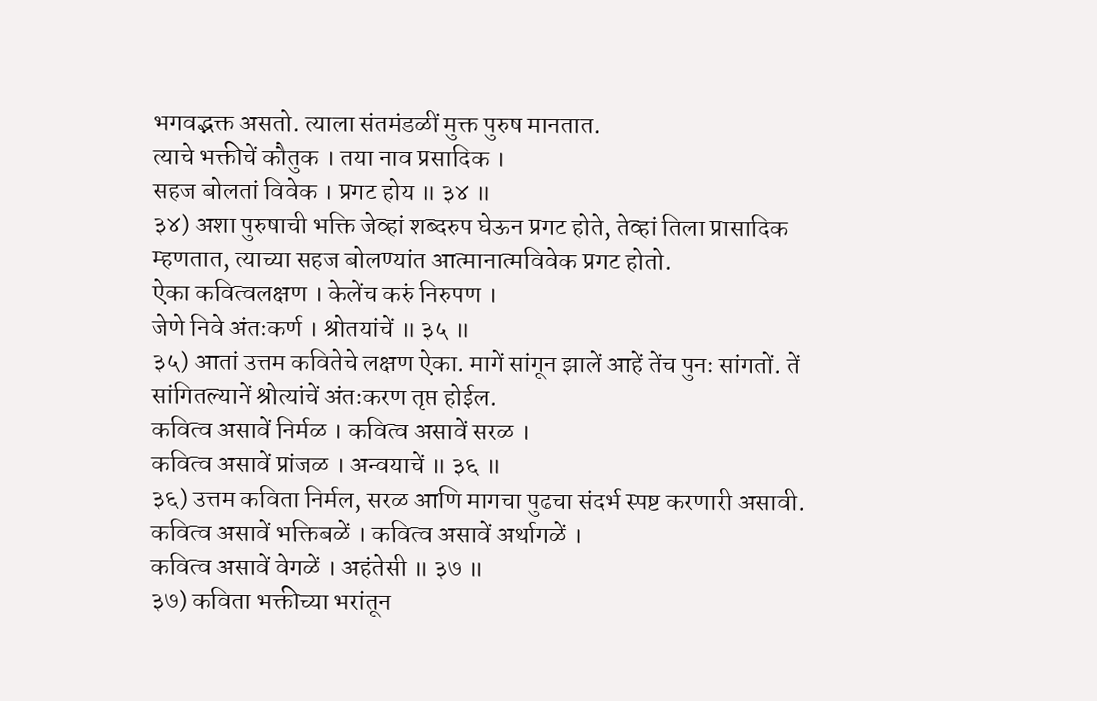भगवद्भक्त असतो. त्याला संतमंडळीं मुक्त पुरुष मानतात.
त्याचे भक्तीचें कौतुक । तया नाव प्रसादिक ।
सहज बोलतां विवेक । प्रगट होय ॥ ३४ ॥
३४) अशा पुरुषाची भक्ति जेव्हां शब्दरुप घेऊन प्रगट होते, तेव्हां तिला प्रासादिक म्हणतात, त्याच्या सहज बोलण्यांत आत्मानात्मविवेक प्रगट होतो.
ऐका कवित्वलक्षण । केलेंच करुं निरुपण ।
जेणे निवे अंतःकर्ण । श्रोतयांचें ॥ ३५ ॥
३५) आतां उत्तम कवितेचे लक्षण ऐका. मागें सांगून झालें आहें तेंच पुनः सांगतों. तें सांगितल्यानें श्रोत्यांचें अंतःकरण तृप्त होईल.
कवित्व असावें निर्मळ । कवित्व असावें सरळ ।
कवित्व असावें प्रांजळ । अन्वयाचें ॥ ३६ ॥
३६) उत्तम कविता निर्मल, सरळ आणि मागचा पुढचा संदर्भ स्पष्ट करणारी असावी.
कवित्व असावें भक्तिबळें । कवित्व असावें अर्थागळें ।
कवित्व असावें वेगळें । अहंतेसी ॥ ३७ ॥
३७) कविता भक्तीच्या भरांतून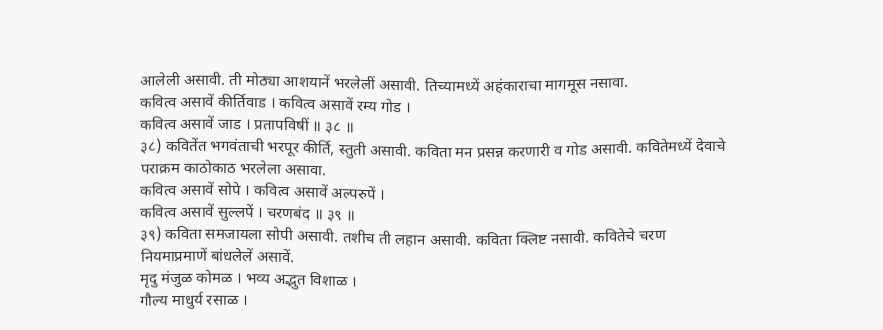आलेली असावी. ती मोठ्या आशयानें भरलेलीं असावी. तिच्यामध्यें अहंकाराचा मागमूस नसावा.
कवित्व असावें कीर्तिवाड । कवित्व असावें रम्य गोड ।
कवित्व असावें जाड । प्रतापविषीं ॥ ३८ ॥
३८) कवितेंत भगवंताची भरपूर कीर्ति, स्तुती असावी. कविता मन प्रसन्न करणारी व गोड असावी. कवितेमध्यें देवाचे पराक्रम काठोकाठ भरलेला असावा.
कवित्व असावें सोपे । कवित्व असावें अल्परुपें ।
कवित्व असावें सुल्लपें । चरणबंद ॥ ३९ ॥
३९) कविता समजायला सोपी असावी. तशीच ती लहान असावी. कविता क्लिष्ट नसावी. कवितेचे चरण नियमाप्रमाणें बांधलेलें असावें.
मृदु मंजुळ कोमळ । भव्य अद्भुत विशाळ ।
गौल्य माधुर्य रसाळ ।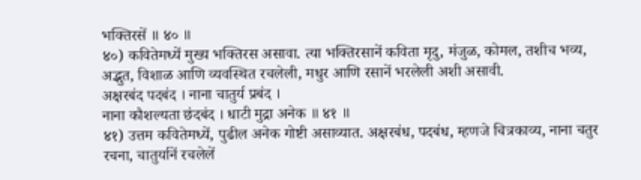भक्तिरसें ॥ ४० ॥
४०) कवितेमध्यें मुख्य भक्तिरस असावा. त्या भक्तिरसानें कविता मृदु, मंजुळ, कोमल, तशीच भव्य,  अद्भुत, विशाळ आणि व्यवस्थित रचलेली, मधुर आणि रसानें भरलेली अशी असावी.
अक्षरबंद पदबंद । नाना चातुर्य प्रबंद ।
नाना कौशल्यता छंदबंद । धाटी मुद्रा अनेक ॥ ४१ ॥
४१) उत्तम कवितेमध्यें, पुढील अनेक गोष्टी असाव्यात. अक्षरबंध, पदबंध, म्हणजे चित्रकाव्य, नाना चतुर रचना, चातुर्यानें रचलेलें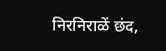निरनिराळें छंद,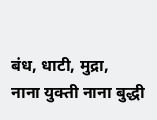बंध, धाटी, मुद्रा,
नाना युक्ती नाना बुद्धी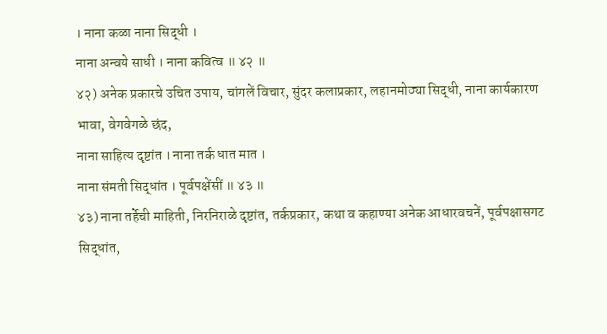। नाना कळा नाना सिद्धी ।
नाना अन्वये साधी । नाना कवित्व ॥ ४२ ॥
४२) अनेक प्रकारचे उचित उपाय, चांगलें विचार, सुंदर कलाप्रकार, लहानमोठ्या सिद्धी, नाना कार्यकारण भावा, वेगवेगळे छंद,
नाना साहित्य दृष्टांत । नाना तर्क धात मात ।
नाना संमती सिद्धांत । पूर्वपक्षेंसीं ॥ ४३ ॥
४३) नाना तर्हेची माहिती, निरनिराळे दृष्टांत, तर्कप्रकार, कथा व कहाण्या अनेक आधारवचनें, पूर्वपक्षासगट सिद्धांत,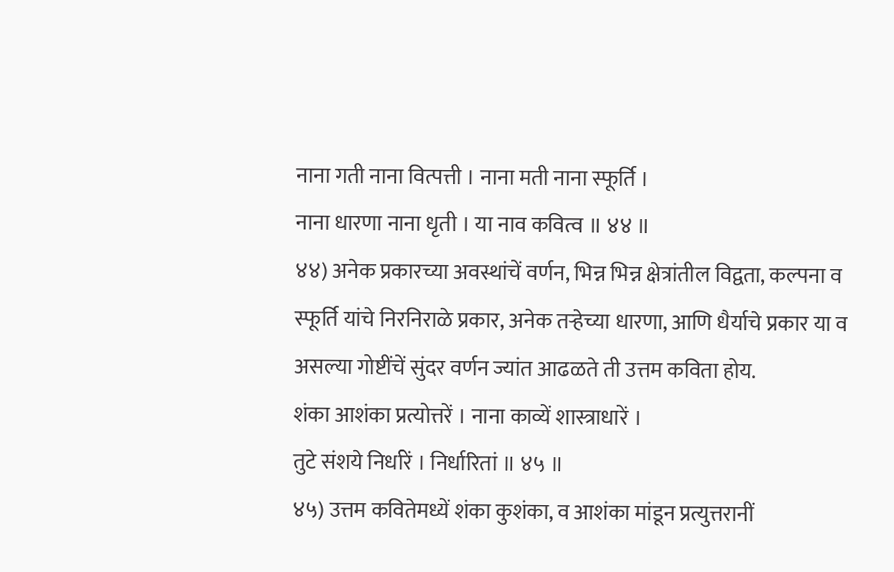नाना गती नाना वित्पत्ती । नाना मती नाना स्फूर्ति ।
नाना धारणा नाना धृती । या नाव कवित्व ॥ ४४ ॥
४४) अनेक प्रकारच्या अवस्थांचें वर्णन, भिन्न भिन्न क्षेत्रांतील विद्वता, कल्पना व स्फूर्ति यांचे निरनिराळे प्रकार, अनेक तर्‍हेच्या धारणा, आणि धैर्याचे प्रकार या व असल्या गोष्टींचें सुंदर वर्णन ज्यांत आढळते ती उत्तम कविता होय.
शंका आशंका प्रत्योत्तरें । नाना काव्यें शास्त्राधारें ।
तुटे संशये निर्धारें । निर्धारितां ॥ ४५ ॥
४५) उत्तम कवितेमध्यें शंका कुशंका, व आशंका मांडून प्रत्युत्तरानीं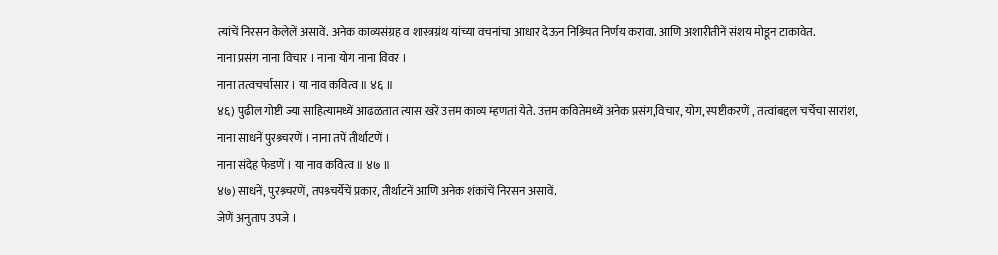त्यांचें निरसन केलेलें असावें. अनेक काव्यसंग्रह व शास्त्रग्रंथ यांच्या वचनांचा आधार देऊन निश्र्चित निर्णय करावा. आणि अशारीतीनें संशय मोडून टाकावेत.
नाना प्रसंग नाना विचार । नाना योग नाना विवर ।
नाना तत्वचर्चासार । या नाव कवित्व ॥ ४६ ॥
४६) पुढील गोष्टी ज्या साहित्यामध्यें आढळतात त्यास खरें उत्तम काव्य म्हणतां येते. उत्तम कवितेमध्यें अनेक प्रसंग,विचार, योग, स्पष्टीकरणें , तत्वांबद्दल चर्चेचा सारांश,
नाना साधनें पुरश्र्चरणें । नाना तपें तीर्थाटणें ।
नाना संदेह फेडणें । या नाव कवित्व ॥ ४७ ॥
४७) साधनें, पुरश्र्चरणें, तपश्र्चर्येचें प्रकार, तीर्थाटनें आणि अनेक शंकांचें निरसन असावें.
जेणें अनुताप उपजे ।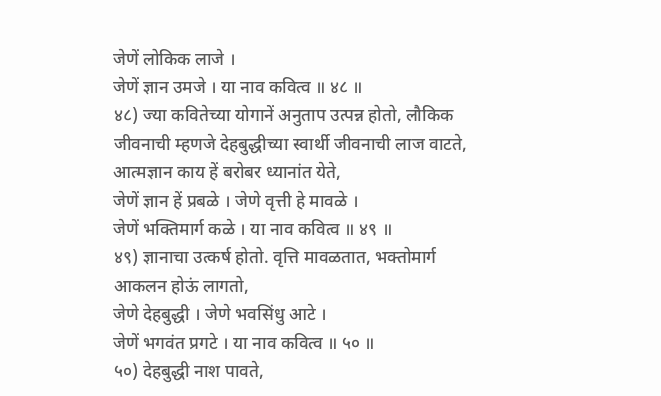जेणें लोकिक लाजे ।
जेणें ज्ञान उमजे । या नाव कवित्व ॥ ४८ ॥
४८) ज्या कवितेच्या योगानें अनुताप उत्पन्न होतो, लौकिक जीवनाची म्हणजे देहबुद्धीच्या स्वार्थी जीवनाची लाज वाटते, आत्मज्ञान काय हें बरोबर ध्यानांत येते,
जेणें ज्ञान हें प्रबळे । जेणे वृत्ती हे मावळे ।
जेणें भक्तिमार्ग कळे । या नाव कवित्व ॥ ४९ ॥
४९) ज्ञानाचा उत्कर्ष होतो. वृत्ति मावळतात, भक्तोमार्ग आकलन होऊं लागतो,
जेणे देहबुद्धी । जेणे भवसिंधु आटे ।
जेणें भगवंत प्रगटे । या नाव कवित्व ॥ ५० ॥
५०) देहबुद्धी नाश पावते,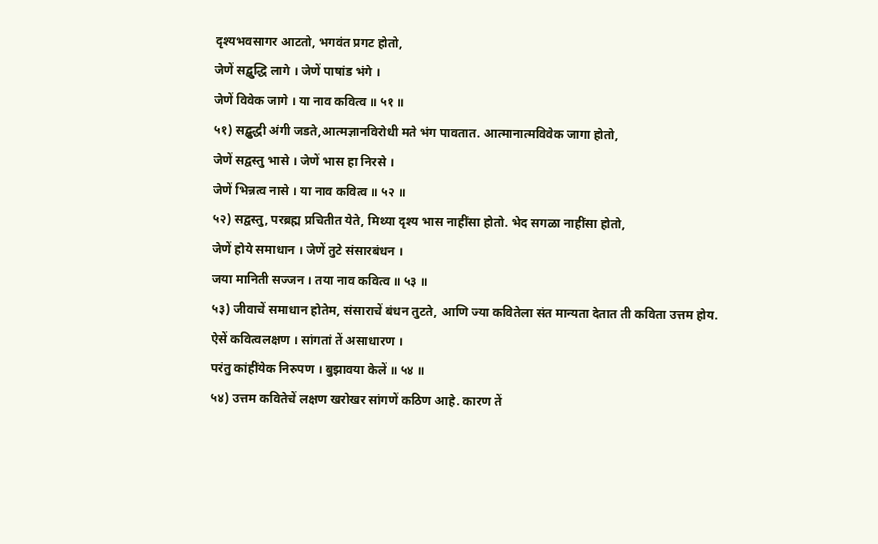दृश्यभवसागर आटतो, भगवंत प्रगट होतो,
जेणें सद्बुद्धि लागे । जेणें पाषांड भंगे ।
जेणें विवेक जागे । या नाव कवित्व ॥ ५१ ॥
५१) सद्बुद्धी अंगी जडते,आत्मज्ञानविरोधी मते भंग पावतात. आत्मानात्मविवेक जागा होतो,
जेणें सद्वस्तु भासे । जेणें भास हा निरसे ।
जेणें भिन्नत्व नासे । या नाव कवित्व ॥ ५२ ॥
५२) सद्वस्तु, परब्रह्म प्रचितीत येते, मिथ्या दृश्य भास नाहींसा होतो. भेद सगळा नाहींसा होतो,
जेणें होये समाधान । जेणें तुटे संसारबंधन ।
जया मानिती सज्जन । तया नाव कवित्व ॥ ५३ ॥
५३) जीवाचें समाधान होतेम, संसाराचें बंधन तुटते, आणि ज्या कवितेला संत मान्यता देतात ती कविता उत्तम होय.
ऐसें कवित्वलक्षण । सांगतां तें असाधारण ।
परंतु कांहींयेक निरुपण । बुझावया केलें ॥ ५४ ॥
५४) उत्तम कवितेचें लक्षण खरोखर सांगणें कठिण आहे. कारण तें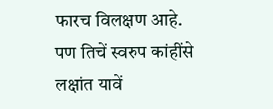फारच विलक्षण आहे. पण तिचें स्वरुप कांहींसे लक्षांत यावें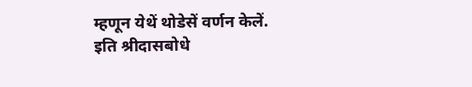म्हणून येथें थोडेसें वर्णन केलें.
इति श्रीदासबोधे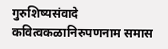गुरुशिष्यसंवादे कवित्वकळानिरुपणनाम समास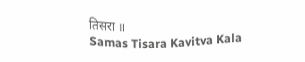तिसरा ॥
Samas Tisara Kavitva Kala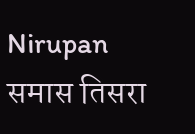Nirupan
समास तिसरा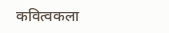कवित्वकला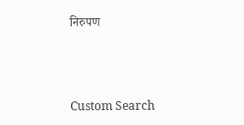निरुपण



Custom Search